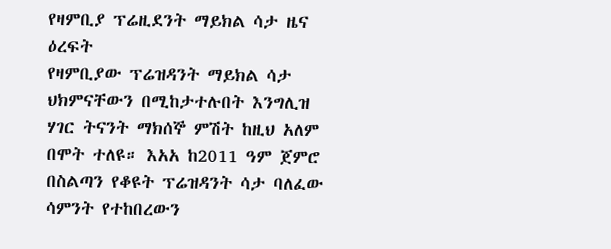የዛምቢያ ፕሬዚደንት ማይክል ሳታ ዜና ዕረፍት
የዛምቢያው ፕሬዝዳንት ማይክል ሳታ ህክምናቸውን በሚከታተሉበት እንግሊዝ ሃገር ትናንት ማክሰኞ ምሽት ከዚህ አለም በሞት ተለዩ። እአአ ከ2011 ዓም ጀምሮ በስልጣን የቆዩት ፕሬዝዳንት ሳታ ባለፈው ሳምንት የተከበረውን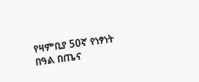የዛምቢያ 50ኛ የነፃነት በዓል በጤና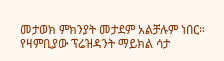መታወክ ምክንያት መታደም አልቻሉም ነበር።
የዛምቢያው ፕሬዝዳንት ማይክል ሳታ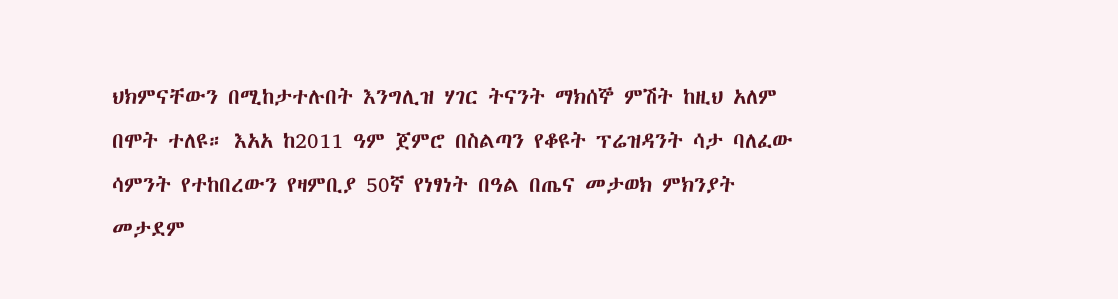ህክምናቸውን በሚከታተሉበት እንግሊዝ ሃገር ትናንት ማክሰኞ ምሽት ከዚህ አለም በሞት ተለዩ። እአአ ከ2011 ዓም ጀምሮ በስልጣን የቆዩት ፕሬዝዳንት ሳታ ባለፈው ሳምንት የተከበረውን የዛምቢያ 50ኛ የነፃነት በዓል በጤና መታወክ ምክንያት መታደም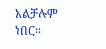አልቻሉም ነበር።